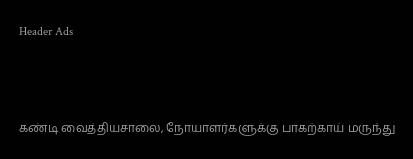Header Ads



கண்டி வைத்தியசாலை, நோயாளர்களுக்கு பாகற்காய் மருந்து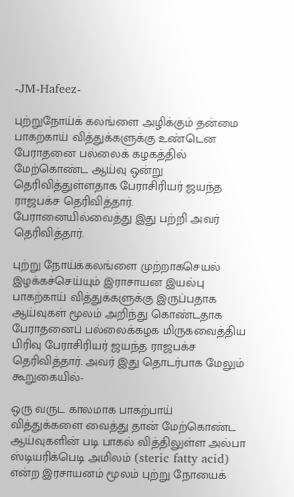-JM-Hafeez-

புற்றுநோய்க் கலங்ளை அழிக்கும் தன்மை பாகற்காய் வித்துக்களுக்கு உண்டென பேராதனை பல்லைக் கழகத்தில் மேற்கொண்ட ஆய்வு ஒன்று தெரிவித்துள்ளதாக பேராசிரியர் ஜயந்த ராஜபக்ச தெரிவித்தார். பேரானையில்வைத்து இது பற்றி அவர் தெரிவித்தார்.

புற்று நோய்க்கலங்ளை முற்றாகசெயல் இழக்கச்செய்யும் இராசாயன இயல்பு பாகற்காய் வித்துக்களுக்கு இருப்பதாக ஆய்வுகள் மூலம் அறிந்து கொண்டதாக பேராதனைப் பல்லைக்கழக மிருகவைத்திய பிரிவு பேராசிரியர் ஜயந்த ராஜபக்ச தெரிவித்தார். அவர் இது தொடர்பாக மேலும் கூறுகையில்-

ஒரு வருட காலமாக பாகற்பாய் வித்துக்களை வைத்து தான் மேற்கொண்ட ஆய்வுகளின் படி பாகல் வித்திலுள்ள அல்பா ஸ்டியரிக்பெடி அமிலம் (steric fatty acid) என்ற இரசாயனம் மூலம் புற்று நோயைக்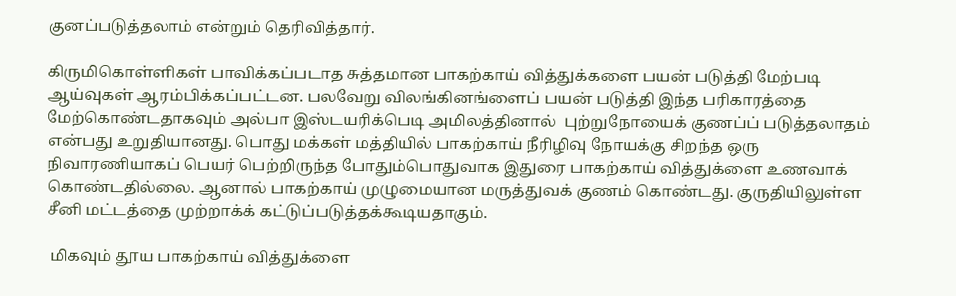குனப்படுத்தலாம் என்றும் தெரிவித்தார்.

கிருமிகொள்ளிகள் பாவிக்கப்படாத சுத்தமான பாகற்காய் வித்துக்களை பயன் படுத்தி மேற்படி ஆய்வுகள் ஆரம்பிக்கப்பட்டன. பலவேறு விலங்கினங்ளைப் பயன் படுத்தி இந்த பரிகாரத்தை மேற்கொண்டதாகவும் அல்பா இஸ்டயரிக்பெடி அமிலத்தினால்  புற்றுநோயைக் குணப்ப் படுத்தலாதம் என்பது உறுதியானது. பொது மக்கள் மத்தியில் பாகற்காய் நீரிழிவு நோயக்கு சிறந்த ஒரு நிவாரணியாகப் பெயர் பெற்றிருந்த போதும்பொதுவாக இதுரை பாகற்காய் வித்துக்ளை உணவாக் கொண்டதில்லை. ஆனால் பாகற்காய் முழுமையான மருத்துவக் குணம் கொண்டது. குருதியிலுள்ள சீனி மட்டத்தை முற்றாக்க் கட்டுப்படுத்தக்கூடியதாகும்.

 மிகவும் தூய பாகற்காய் வித்துக்ளை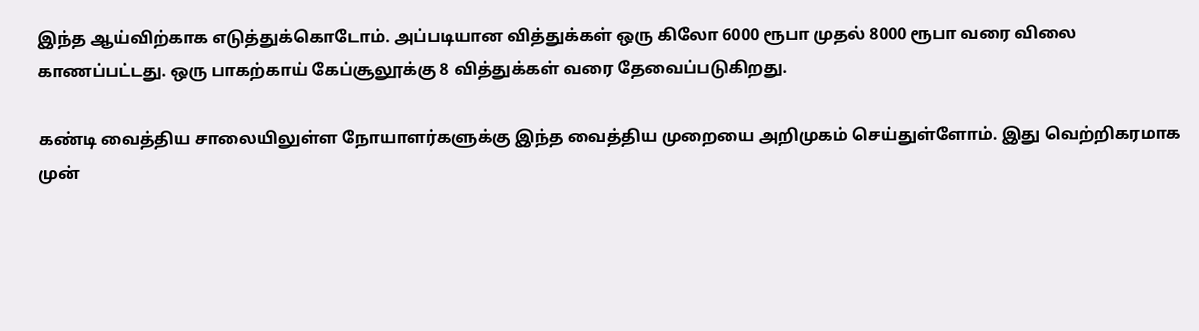இந்த ஆய்விற்காக எடுத்துக்கொடோம். அப்படியான வித்துக்கள் ஒரு கிலோ 6000 ரூபா முதல் 8000 ரூபா வரை விலை காணப்பட்டது. ஒரு பாகற்காய் கேப்சூலூக்கு 8 வித்துக்கள் வரை தேவைப்படுகிறது.

கண்டி வைத்திய சாலையிலுள்ள நோயாளர்களுக்கு இந்த வைத்திய முறையை அறிமுகம் செய்துள்ளோம். இது வெற்றிகரமாக முன்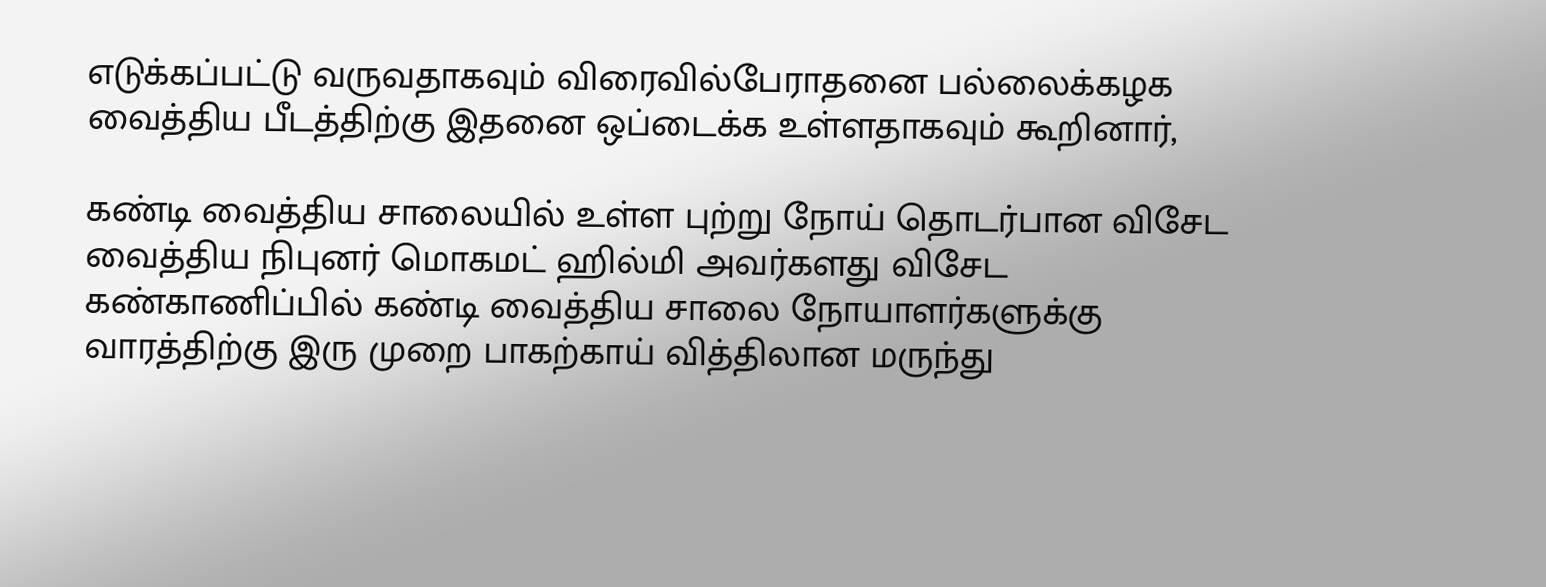எடுக்கப்பட்டு வருவதாகவும் விரைவில்பேராதனை பல்லைக்கழக வைத்திய பீடத்திற்கு இதனை ஒப்டைக்க உள்ளதாகவும் கூறினார்,

கண்டி வைத்திய சாலையில் உள்ள புற்று நோய் தொடர்பான விசேட வைத்திய நிபுனர் மொகமட் ஹில்மி அவர்களது விசேட கண்காணிப்பில் கண்டி வைத்திய சாலை நோயாளர்களுக்கு வாரத்திற்கு இரு முறை பாகற்காய் வித்திலான மருந்து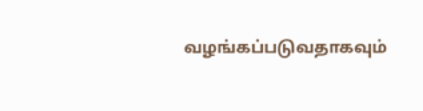வழங்கப்படுவதாகவும்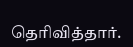தெரிவித்தார்.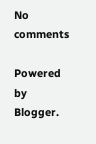No comments

Powered by Blogger.